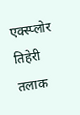एक्स्प्लोर
तिहेरी तलाक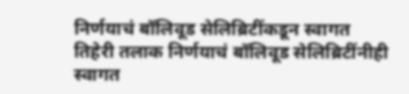निर्णयाचं बॉलिवूड सेलिब्रिटींकडून स्वागत
तिहेरी तलाक निर्णयाचं बॉलिवूड सेलिब्रिटींनीही स्वागत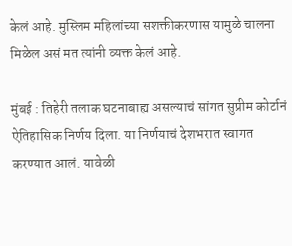केलं आहे. मुस्लिम महिलांच्या सशक्तीकरणास यामुळे चालना मिळेल असं मत त्यांनी व्यक्त केलं आहे.

मुंबई : तिहेरी तलाक घटनाबाह्य असल्याचं सांगत सुप्रीम कोर्टानं ऐतिहासिक निर्णय दिला. या निर्णयाचं देशभरात स्वागत करण्यात आलं. यावेळी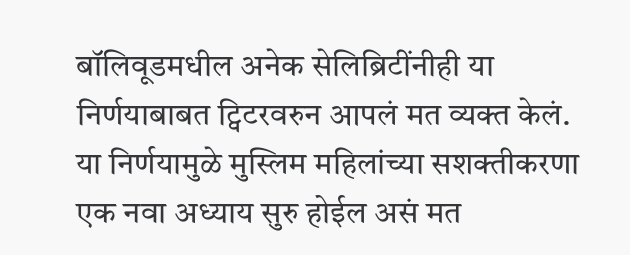बॉलिवूडमधील अनेक सेलिब्रिटींनीही या निर्णयाबाबत ट्विटरवरुन आपलं मत व्यक्त केलं. या निर्णयामुळे मुस्लिम महिलांच्या सशक्तीकरणा एक नवा अध्याय सुरु होईल असं मत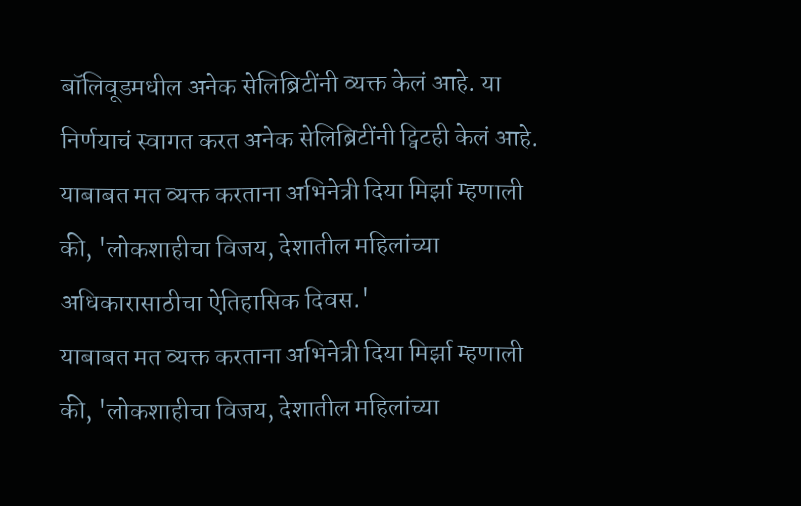बॉलिवूडमधील अनेक सेलिब्रिटींनी व्यक्त केलं आहे. या निर्णयाचं स्वागत करत अनेक सेलिब्रिटींनी ट्विटही केलं आहे.
याबाबत मत व्यक्त करताना अभिनेत्री दिया मिर्झा म्हणाली की, 'लोकशाहीचा विजय, देशातील महिलांच्या अधिकारासाठीचा ऐतिहासिक दिवस.'
याबाबत मत व्यक्त करताना अभिनेत्री दिया मिर्झा म्हणाली की, 'लोकशाहीचा विजय, देशातील महिलांच्या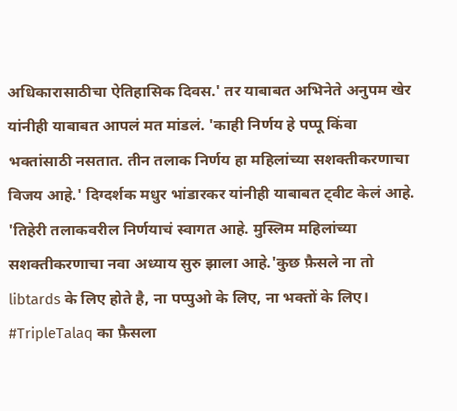अधिकारासाठीचा ऐतिहासिक दिवस.' तर याबाबत अभिनेते अनुपम खेर यांनीही याबाबत आपलं मत मांडलं. 'काही निर्णय हे पप्पू किंवा भक्तांसाठी नसतात. तीन तलाक निर्णय हा महिलांच्या सशक्तीकरणाचा विजय आहे.' दिग्दर्शक मधुर भांडारकर यांनीही याबाबत ट्वीट केलं आहे. 'तिहेरी तलाकवरील निर्णयाचं स्वागत आहे. मुस्लिम महिलांच्या सशक्तीकरणाचा नवा अध्याय सुरु झाला आहे.'कुछ फ़ैसले ना तो libtards के लिए होते है, ना पप्पुओ के लिए, ना भक्तों के लिए। #TripleTalaq का फ़ैसला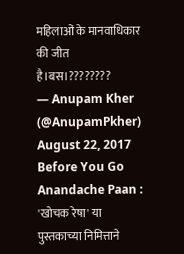महिलाओं के मानवाधिकार की जीत है।बस।????????
— Anupam Kher (@AnupamPkher) August 22, 2017
Before You Go
Anandache Paan : 'खोचक रेषा' या पुस्तकाच्या निमित्ताने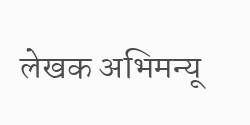लेखक अभिमन्यू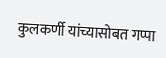कुलकर्णी यांच्यासोबत गप्पा